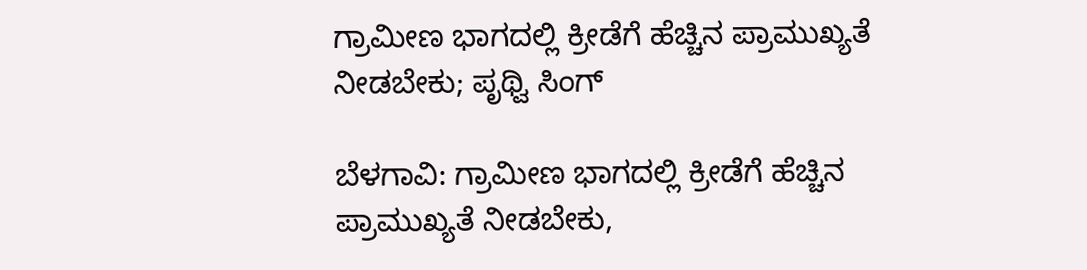ಗ್ರಾಮೀಣ ಭಾಗದಲ್ಲಿ ಕ್ರೀಡೆಗೆ ಹೆಚ್ಚಿನ ಪ್ರಾಮುಖ್ಯತೆ ನೀಡಬೇಕು; ಪೃಥ್ವಿ ಸಿಂಗ್

ಬೆಳಗಾವಿ: ಗ್ರಾಮೀಣ ಭಾಗದಲ್ಲಿ ಕ್ರೀಡೆಗೆ ಹೆಚ್ಚಿನ ಪ್ರಾಮುಖ್ಯತೆ ನೀಡಬೇಕು,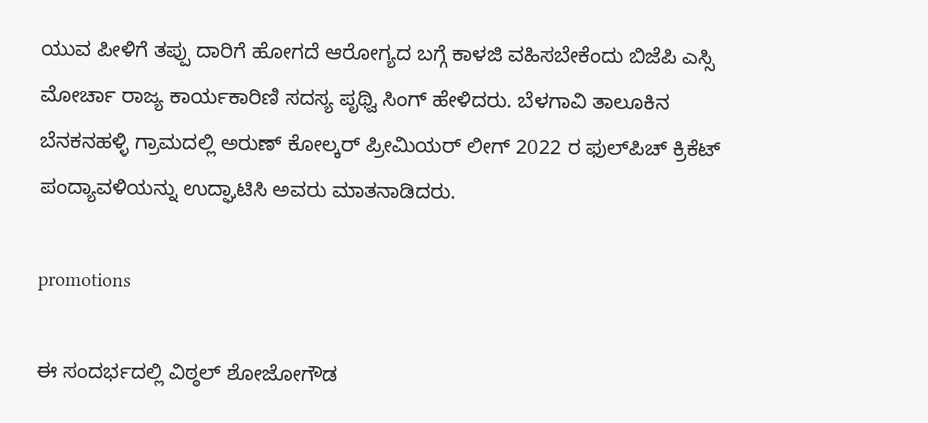ಯುವ ಪೀಳಿಗೆ ತಪ್ಪು ದಾರಿಗೆ ಹೋಗದೆ ಆರೋಗ್ಯದ ಬಗ್ಗೆ ಕಾಳಜಿ ವಹಿಸಬೇಕೆಂದು ಬಿಜೆಪಿ ಎಸ್ಸಿ ಮೋರ್ಚಾ ರಾಜ್ಯ ಕಾರ್ಯಕಾರಿಣಿ ಸದಸ್ಯ ಪೃಥ್ವಿ ಸಿಂಗ್ ಹೇಳಿದರು. ಬೆಳಗಾವಿ ತಾಲೂಕಿನ ಬೆನಕನಹಳ್ಳಿ ಗ್ರಾಮದಲ್ಲಿ ಅರುಣ್ ಕೋಲ್ಕರ್ ಪ್ರೀಮಿಯರ್ ಲೀಗ್ 2022 ರ ಫುಲ್‌ಪಿಚ್ ಕ್ರಿಕೆಟ್ ಪಂದ್ಯಾವಳಿಯನ್ನು ಉದ್ಘಾಟಿಸಿ ಅವರು ಮಾತನಾಡಿದರು.

promotions

ಈ ಸಂದರ್ಭದಲ್ಲಿ ವಿಠ್ಠಲ್ ಶೋಜೋಗೌಡ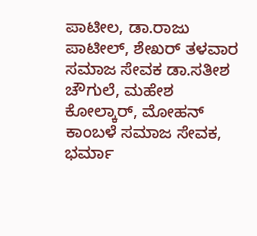ಪಾಟೀಲ, ಡಾ.ರಾಜು ಪಾಟೀಲ್, ಶೇಖರ್ ತಳವಾರ ಸಮಾಜ ಸೇವಕ ಡಾ.ಸತೀಶ ಚೌಗುಲೆ, ಮಹೇಶ ಕೋಲ್ಕಾರ್, ಮೋಹನ್ ಕಾಂಬಳೆ ಸಮಾಜ ಸೇವಕ, ಭರ್ಮಾ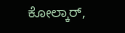ಕೋಲ್ಕಾರ್,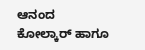ಆನಂದ ಕೋಲ್ಕಾರ್ ಹಾಗೂ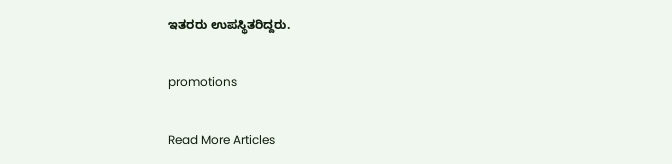ಇತರರು ಉಪಸ್ಥಿತರಿದ್ದರು.

promotions

Read More Articles